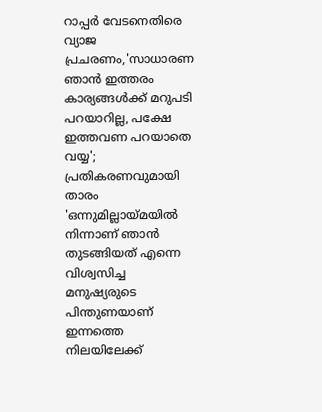റാപ്പർ വേടനെതിരെ വ്യാജ പ്രചരണം,'സാധാരണ ഞാൻ ഇത്തരം കാര്യങ്ങൾക്ക് മറുപടി പറയാറില്ല, പക്ഷേ ഇത്തവണ പറയാതെ വയ്യ'; പ്രതികരണവുമായി താരം
'ഒന്നുമില്ലായ്മയിൽ നിന്നാണ് ഞാൻ തുടങ്ങിയത് എന്നെ വിശ്വസിച്ച മനുഷ്യരുടെ പിന്തുണയാണ് ഇന്നത്തെ നിലയിലേക്ക്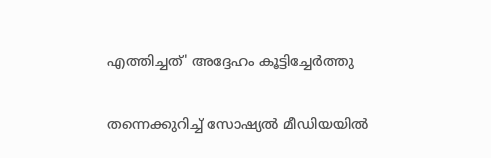എത്തിച്ചത്' അദ്ദേഹം കൂട്ടിച്ചേർത്തു

തന്നെക്കുറിച്ച് സോഷ്യൽ മീഡിയയിൽ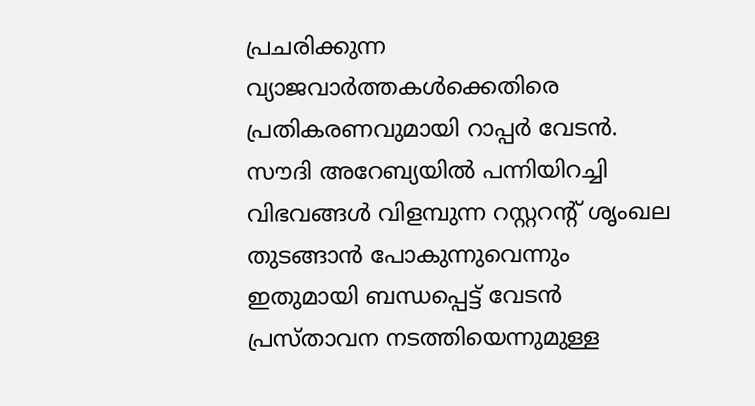പ്രചരിക്കുന്ന വ്യാജവാർത്തകൾക്കെതിരെ പ്രതികരണവുമായി റാപ്പർ വേടൻ. സൗദി അറേബ്യയിൽ പന്നിയിറച്ചി വിഭവങ്ങൾ വിളമ്പുന്ന റസ്റ്ററന്റ് ശൃംഖല തുടങ്ങാൻ പോകുന്നുവെന്നും ഇതുമായി ബന്ധപ്പെട്ട് വേടൻ പ്രസ്താവന നടത്തിയെന്നുമുള്ള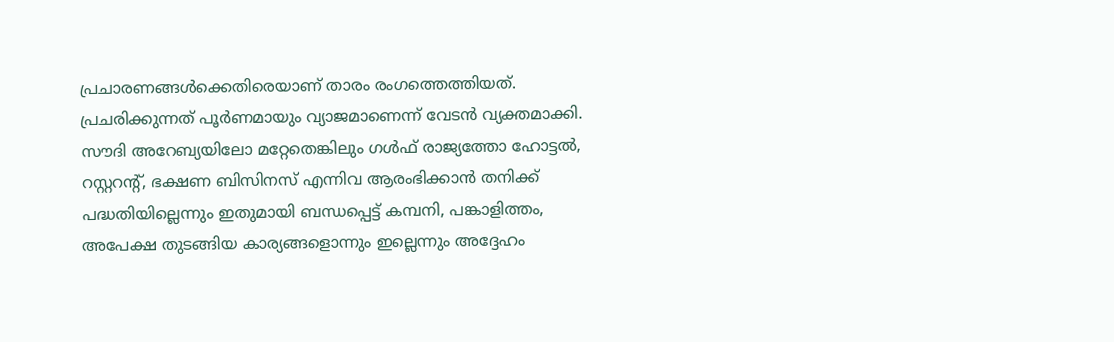പ്രചാരണങ്ങൾക്കെതിരെയാണ് താരം രംഗത്തെത്തിയത്.
പ്രചരിക്കുന്നത് പൂർണമായും വ്യാജമാണെന്ന് വേടൻ വ്യക്തമാക്കി. സൗദി അറേബ്യയിലോ മറ്റേതെങ്കിലും ഗൾഫ് രാജ്യത്തോ ഹോട്ടൽ, റസ്റ്ററന്റ്, ഭക്ഷണ ബിസിനസ് എന്നിവ ആരംഭിക്കാൻ തനിക്ക് പദ്ധതിയില്ലെന്നും ഇതുമായി ബന്ധപ്പെട്ട് കമ്പനി, പങ്കാളിത്തം, അപേക്ഷ തുടങ്ങിയ കാര്യങ്ങളൊന്നും ഇല്ലെന്നും അദ്ദേഹം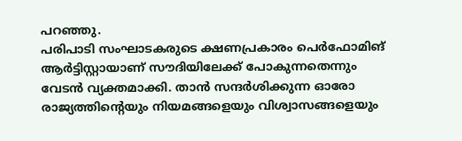പറഞ്ഞു.
പരിപാടി സംഘാടകരുടെ ക്ഷണപ്രകാരം പെർഫോമിങ് ആർട്ടിസ്റ്റായാണ് സൗദിയിലേക്ക് പോകുന്നതെന്നും വേടൻ വ്യക്തമാക്കി. താൻ സന്ദർശിക്കുന്ന ഓരോ രാജ്യത്തിന്റെയും നിയമങ്ങളെയും വിശ്വാസങ്ങളെയും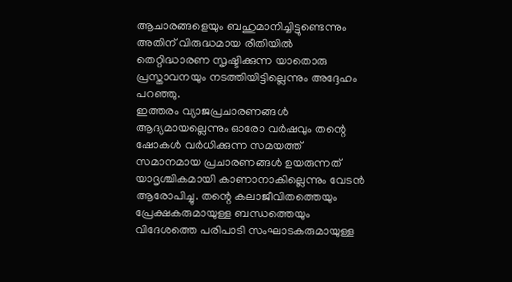ആചാരങ്ങളെയും ബഹുമാനിച്ചിട്ടുണ്ടെന്നും അതിന് വിരുദ്ധമായ രീതിയിൽ തെറ്റിദ്ധാരണ സൃഷ്ടിക്കുന്ന യാതൊരു പ്രസ്താവനയും നടത്തിയിട്ടില്ലെന്നും അദ്ദേഹം പറഞ്ഞു.
ഇത്തരം വ്യാജപ്രചാരണങ്ങൾ ആദ്യമായല്ലെന്നും ഓരോ വർഷവും തന്റെ ഷോകൾ വർധിക്കുന്ന സമയത്ത് സമാനമായ പ്രചാരണങ്ങൾ ഉയരുന്നത് യാദൃശ്ചികമായി കാണാനാകില്ലെന്നും വേടൻ ആരോപിച്ചു. തന്റെ കലാജീവിതത്തെയും പ്രേക്ഷകരുമായുള്ള ബന്ധത്തെയും വിദേശത്തെ പരിപാടി സംഘാടകരുമായുള്ള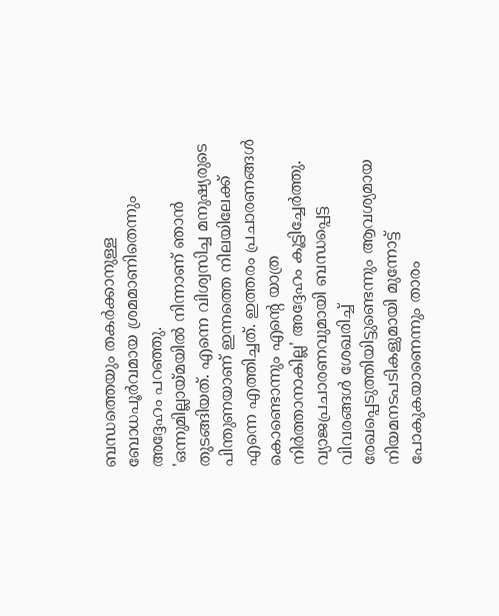ബന്ധത്തെയും തകർക്കാനുള്ള ബോധപൂർവമായ ശ്രമമാണിതെന്നും അദ്ദേഹം പറഞ്ഞു.
'ഒന്നുമില്ലായ്മയിൽ നിന്നാണ് ഞാൻ തുടങ്ങിയത്. എന്നെ വിശ്വസിച്ച മനുഷ്യരുടെ പിന്തുണയാണ് ഇന്നത്തെ നിലയിലേക്ക് എന്നെ എത്തിച്ചത്. ഇത്തരം പ്രചാരണങ്ങൾ കൊണ്ടൊന്നും എന്റെ യാത്ര നിർത്താനാകില്ല' അദ്ദേഹം കൂട്ടിച്ചേർത്തു.
വ്യാജപ്രചാരണവുമായി ബന്ധപ്പെട്ട വിവരങ്ങൾ ശേഖരിച്ച് രേഖപ്പെടുത്തിയിട്ടുണ്ടെന്നും ആവശ്യമായ നിയമനടപടികളുമായി മുന്നോട്ട് പോകുകയാണെന്നും താരം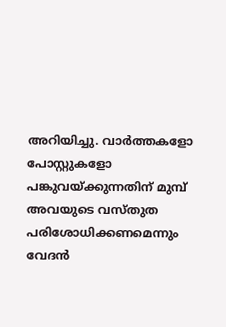അറിയിച്ചു. വാർത്തകളോ പോസ്റ്റുകളോ പങ്കുവയ്ക്കുന്നതിന് മുമ്പ് അവയുടെ വസ്തുത പരിശോധിക്കണമെന്നും വേദൻ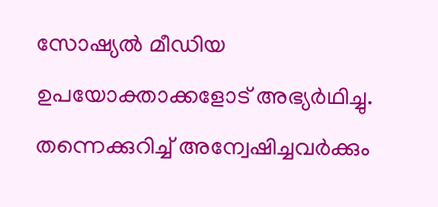സോഷ്യൽ മീഡിയ ഉപയോക്താക്കളോട് അഭ്യർഥിച്ചു.
തന്നെക്കുറിച്ച് അന്വേഷിച്ചവർക്കും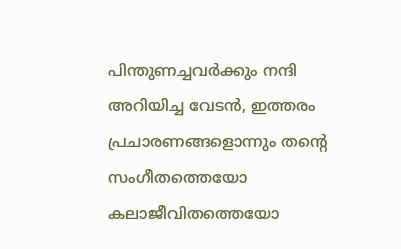പിന്തുണച്ചവർക്കും നന്ദി അറിയിച്ച വേടൻ, ഇത്തരം പ്രചാരണങ്ങളൊന്നും തന്റെ സംഗീതത്തെയോ കലാജീവിതത്തെയോ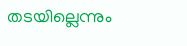തടയില്ലെന്നും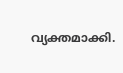വ്യക്തമാക്കി.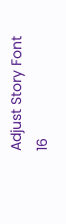Adjust Story Font
16